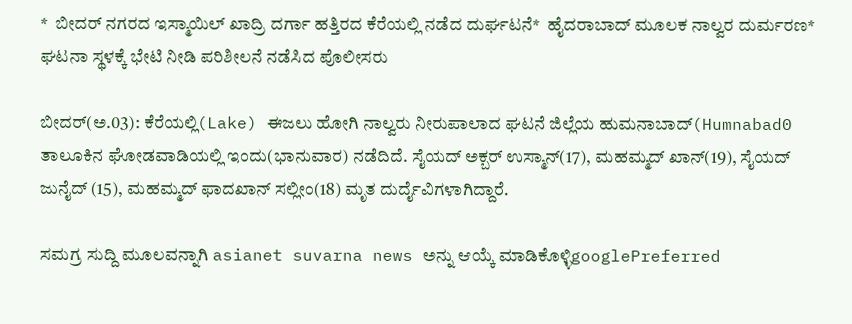*  ಬೀದರ್‌ ನಗರದ ಇಸ್ಮಾಯಿಲ್ ಖಾದ್ರಿ ದರ್ಗಾ ಹತ್ತಿರದ ಕೆರೆಯಲ್ಲಿ ನಡೆದ ದುರ್ಘಟನೆ*  ಹೈದರಾಬಾದ್‌ ಮೂಲಕ ನಾಲ್ವರ ದುರ್ಮರಣ*  ಘಟನಾ ಸ್ಥಳಕ್ಕೆ ಭೇಟಿ ನೀಡಿ ಪರಿಶೀಲನೆ ನಡೆಸಿದ ಪೊಲೀಸರು

ಬೀದರ್(ಅ.03): ಕೆರೆಯಲ್ಲಿ(Lake) ಈಜಲು ಹೋಗಿ ನಾಲ್ವರು ನೀರುಪಾಲಾದ ಘಟನೆ ಜಿಲ್ಲೆಯ ಹುಮನಾಬಾದ್(Humnabad0 ತಾಲೂಕಿನ ಘೋಡವಾಡಿಯಲ್ಲಿ ಇಂದು(ಭಾನುವಾರ) ನಡೆದಿದೆ. ಸೈಯದ್ ಅಕ್ಬರ್ ಉಸ್ಮಾನ್(17), ಮಹಮ್ಮದ್ ಖಾನ್(19), ಸೈಯದ್ ಜುನೈದ್ (15), ಮಹಮ್ಮದ್ ಫಾದಖಾನ್ ಸಲ್ಲೀಂ(18) ಮೃತ ದುರ್ದೈವಿಗಳಾಗಿದ್ದಾರೆ.

ಸಮಗ್ರ ಸುದ್ದಿ ಮೂಲವನ್ನಾಗಿ asianet suvarna news ಅನ್ನು ಆಯ್ಕೆ ಮಾಡಿಕೊಳ್ಳಿgooglePreferred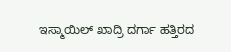ಇಸ್ಮಾಯಿಲ್ ಖಾದ್ರಿ ದರ್ಗಾ ಹತ್ತಿರದ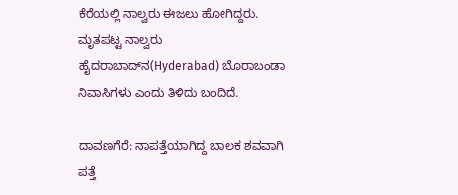ಕೆರೆಯಲ್ಲಿ ನಾಲ್ವರು ಈಜಲು ಹೋಗಿದ್ದರು. ಮೃತಪಟ್ಟ ನಾಲ್ವರು ಹೈದರಾಬಾದ್‌ನ(Hyderabad) ಬೊರಾಬಂಡಾ ನಿವಾಸಿಗಳು ಎಂದು ತಿಳಿದು ಬಂದಿದೆ.

ದಾವಣಗೆರೆ: ನಾಪತ್ತೆಯಾಗಿದ್ದ ಬಾಲಕ ಶವವಾಗಿ ಪತ್ತೆ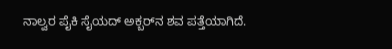ನಾಲ್ವರ ಪೈಕಿ ಸೈಯದ್ ಅಕ್ಬರ್‌ನ ಶವ ಪತ್ತೆಯಾಗಿದೆ.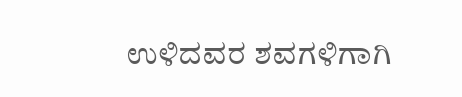ಉಳಿದವರ ಶವಗಳಿಗಾಗಿ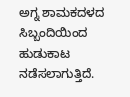ಅಗ್ನ ಶಾಮಕದಳದ ಸಿಬ್ಬಂದಿಯಿಂದ ಹುಡುಕಾಟ ನಡೆಸಲಾಗುತ್ತಿದೆ.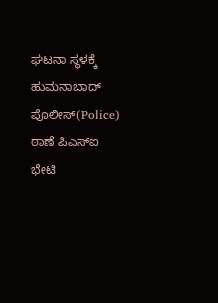ಘಟನಾ ಸ್ಥಳಕ್ಕೆ ಹುಮನಾಬಾದ್ ಪೊಲೀಸ್(Police) ಠಾಣೆ ಪಿಎಸ್ಐ ಭೇಟಿ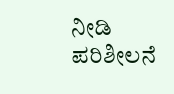ನೀಡಿ ಪರಿಶೀಲನೆ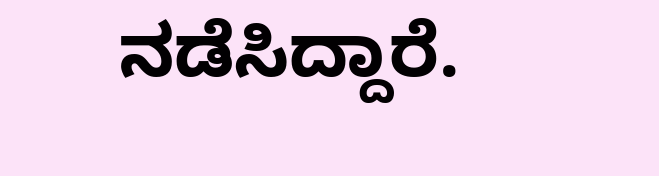ನಡೆಸಿದ್ದಾರೆ.